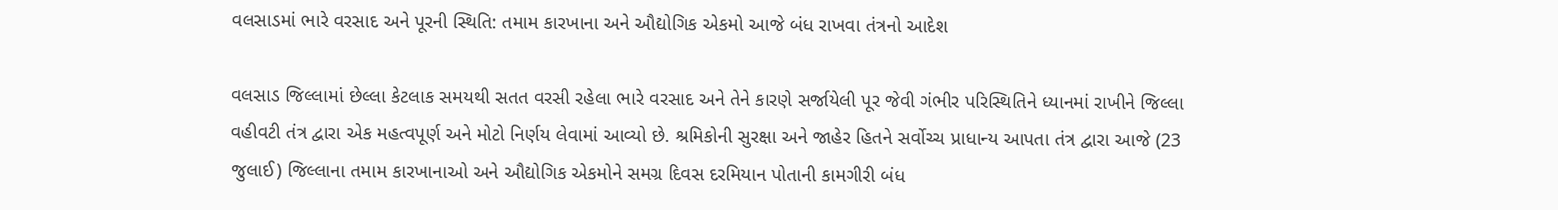વલસાડમાં ભારે વરસાદ અને પૂરની સ્થિતિ: તમામ કારખાના અને ઔદ્યોગિક એકમો આજે બંધ રાખવા તંત્રનો આદેશ

વલસાડ જિલ્લામાં છેલ્લા કેટલાક સમયથી સતત વરસી રહેલા ભારે વરસાદ અને તેને કારણે સર્જાયેલી પૂર જેવી ગંભીર પરિસ્થિતિને ધ્યાનમાં રાખીને જિલ્લા વહીવટી તંત્ર દ્વારા એક મહત્વપૂર્ણ અને મોટો નિર્ણય લેવામાં આવ્યો છે. શ્રમિકોની સુરક્ષા અને જાહેર હિતને સર્વોચ્ચ પ્રાધાન્ય આપતા તંત્ર દ્વારા આજે (23 જુલાઈ) જિલ્લાના તમામ કારખાનાઓ અને ઔદ્યોગિક એકમોને સમગ્ર દિવસ દરમિયાન પોતાની કામગીરી બંધ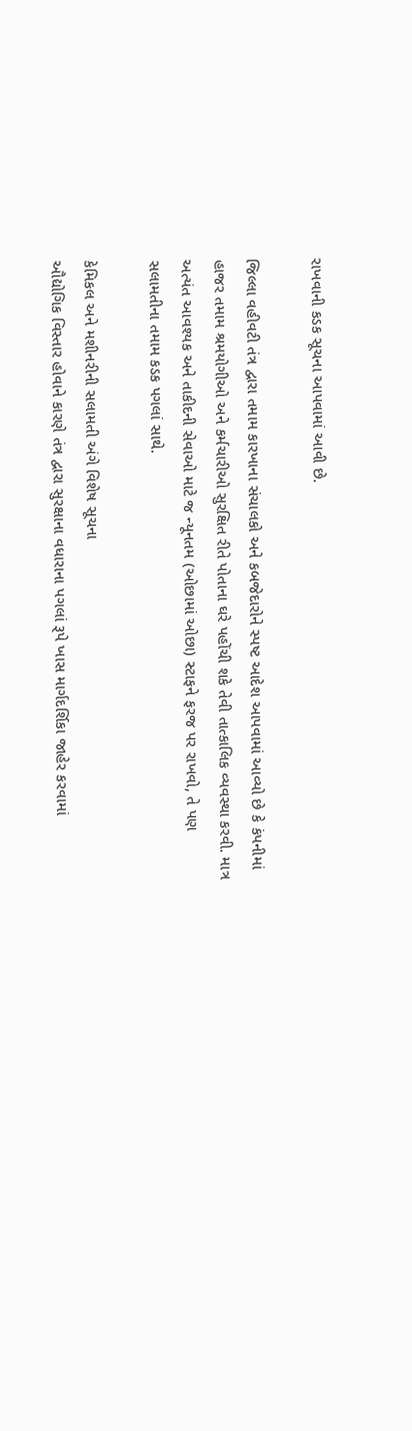રાખવાની કડક સૂચના આપવામાં આવી છે.

જિલ્લા વહીવટી તંત્ર દ્વારા તમામ કારખાના સંચાલકો અને કબજેદારોને સ્પષ્ટ આદેશ આપવામાં આવ્યો છે કે કંપનીમાં હાજર તમામ શ્રમયોગીઓ અને કર્મચારીઓ સુરક્ષિત રીતે પોતાના ઘરે પહોંચી શકે તેવી તાત્કાલિક વ્યવસ્થા કરવી. માત્ર અત્યંત આવશ્યક અને તાકીદની સેવાઓ માટે જ ન્યૂનતમ (ઓછામાં ઓછા) સ્ટાફને ફરજ પર રાખવો, તે પણ સલામતીના તમામ કડક પગલાં સાથે.

કેમિકલ અને મશીનરીની સલામતી અંગે વિશેષ સૂચના
ઔદ્યોગિક વિસ્તાર હોવાને કારણે તંત્ર દ્વારા સુરક્ષાના વધારાના પગલાં રૂપે ખાસ માર્ગદર્શિકા જાહેર કરવામાં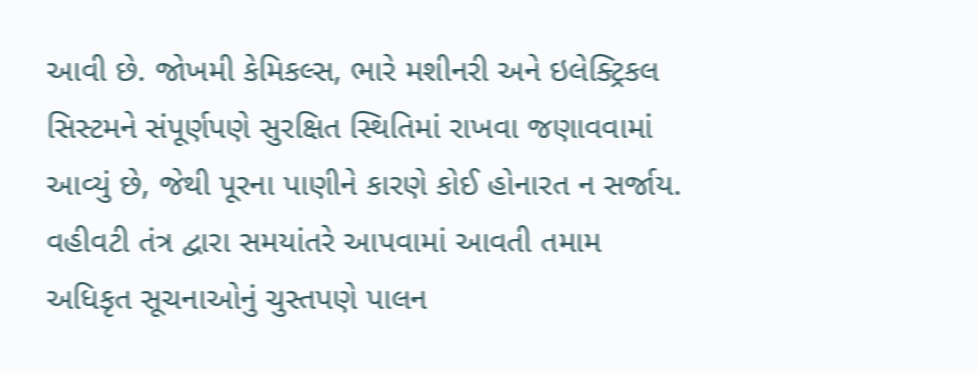આવી છે. જોખમી કેમિકલ્સ, ભારે મશીનરી અને ઇલેક્ટ્રિકલ સિસ્ટમને સંપૂર્ણપણે સુરક્ષિત સ્થિતિમાં રાખવા જણાવવામાં આવ્યું છે, જેથી પૂરના પાણીને કારણે કોઈ હોનારત ન સર્જાય. વહીવટી તંત્ર દ્વારા સમયાંતરે આપવામાં આવતી તમામ અધિકૃત સૂચનાઓનું ચુસ્તપણે પાલન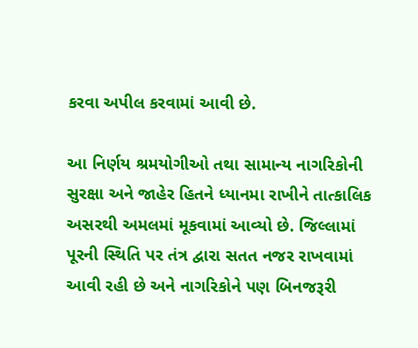કરવા અપીલ કરવામાં આવી છે.

આ નિર્ણય શ્રમયોગીઓ તથા સામાન્ય નાગરિકોની સુરક્ષા અને જાહેર હિતને ધ્યાનમા રાખીને તાત્કાલિક અસરથી અમલમાં મૂકવામાં આવ્યો છે. જિલ્લામાં પૂરની સ્થિતિ પર તંત્ર દ્વારા સતત નજર રાખવામાં આવી રહી છે અને નાગરિકોને પણ બિનજરૂરી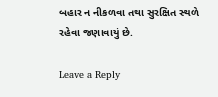બહાર ન નીકળવા તથા સુરક્ષિત સ્થળે રહેવા જણાવાયું છે.

Leave a Reply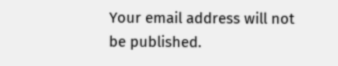Your email address will not be published.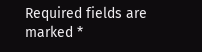Required fields are marked *